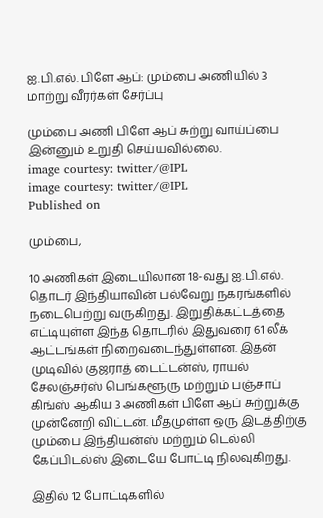ஐ.பி.எல். பிளே ஆப்: மும்பை அணியில் 3 மாற்று வீரர்கள் சேர்ப்பு

மும்பை அணி பிளே ஆப் சுற்று வாய்ப்பை இன்னும் உறுதி செய்யவில்லை.
image courtesy: twitter/@IPL
image courtesy: twitter/@IPL
Published on

மும்பை,

10 அணிகள் இடையிலான 18-வது ஐ.பி.எல். தொடர் இந்தியாவின் பல்வேறு நகரங்களில் நடைபெற்று வருகிறது. இறுதிக்கட்டத்தை எட்டியுள்ள இந்த தொடரில் இதுவரை 61 லீக் ஆட்டங்கள் நிறைவடைந்துள்ளன. இதன் முடிவில் குஜராத் டைட்டன்ஸ், ராயல் சேலஞ்சர்ஸ் பெங்களூரு மற்றும் பஞ்சாப் கிங்ஸ் ஆகிய 3 அணிகள் பிளே ஆப் சுற்றுக்கு முன்னேறி விட்டன். மீதமுள்ள ஒரு இடத்திற்கு மும்பை இந்தியன்ஸ் மற்றும் டெல்லி கேப்பிடல்ஸ் இடையே போட்டி நிலவுகிறது.

இதில் 12 போட்டிகளில்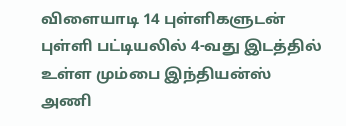விளையாடி 14 புள்ளிகளுடன் புள்ளி பட்டியலில் 4-வது இடத்தில் உள்ள மும்பை இந்தியன்ஸ் அணி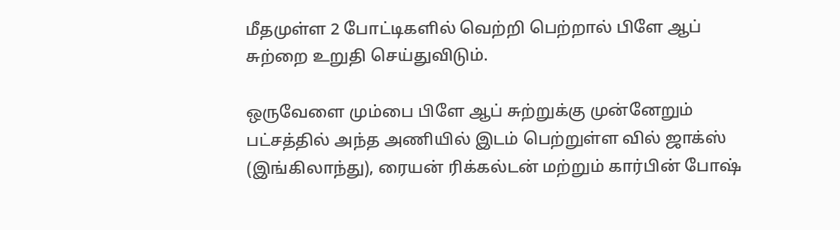மீதமுள்ள 2 போட்டிகளில் வெற்றி பெற்றால் பிளே ஆப் சுற்றை உறுதி செய்துவிடும்.

ஒருவேளை மும்பை பிளே ஆப் சுற்றுக்கு முன்னேறும் பட்சத்தில் அந்த அணியில் இடம் பெற்றுள்ள வில் ஜாக்ஸ் (இங்கிலாந்து), ரையன் ரிக்கல்டன் மற்றும் கார்பின் போஷ்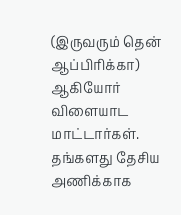(இருவரும் தென் ஆப்பிரிக்கா) ஆகியோர் விளையாட மாட்டார்கள். தங்களது தேசிய அணிக்காக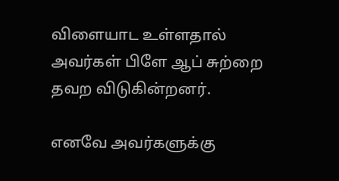விளையாட உள்ளதால் அவர்கள் பிளே ஆப் சுற்றை தவற விடுகின்றனர்.

எனவே அவர்களுக்கு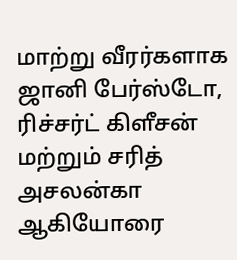மாற்று வீரர்களாக ஜானி பேர்ஸ்டோ, ரிச்சர்ட் கிளீசன் மற்றும் சரித் அசலன்கா ஆகியோரை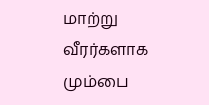மாற்று வீரர்களாக மும்பை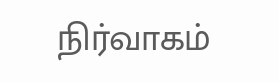நிர்வாகம்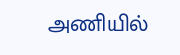அணியில்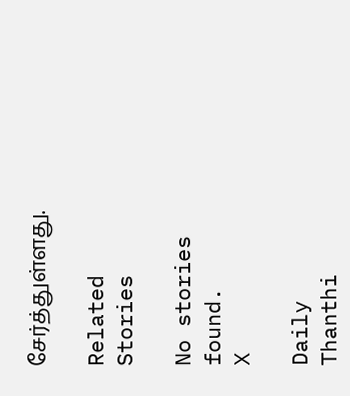சேர்த்துள்ளது.

Related Stories

No stories found.
X

Daily Thanthi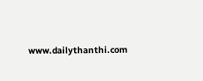www.dailythanthi.com